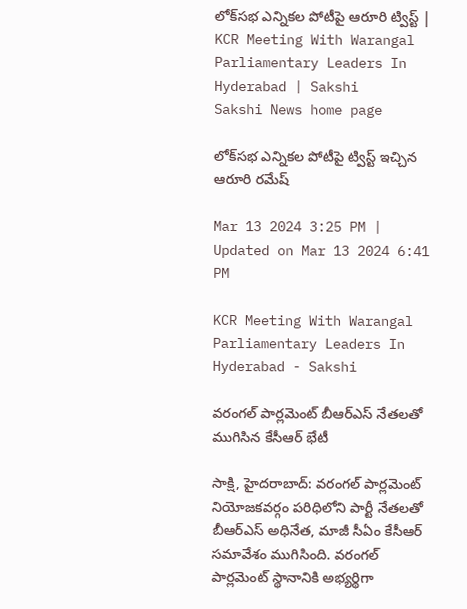లోక్‌సభ ఎన్నికల పోటీపై ఆరూరి ట్వి‍స్ట్‌ | KCR Meeting With Warangal Parliamentary Leaders In Hyderabad | Sakshi
Sakshi News home page

లోక్‌సభ ఎన్నికల పోటీపై ట్వి‍స్ట్‌ ఇచ్చిన ఆరూరి రమేష్‌

Mar 13 2024 3:25 PM | Updated on Mar 13 2024 6:41 PM

KCR Meeting With Warangal Parliamentary Leaders In Hyderabad - Sakshi

వరంగల్‌ పార్లమెంట్ బీఆర్‌ఎస్‌ నేతలతో ముగిసిన కేసీఆర్‌ భేటీ

సాక్షి, హైదరాబాద్‌: వరంగల్ పార్లమెంట్ నియోజకవర్గం పరిధిలోని పార్టీ నేతలతో బీఆర్‌ఎస్‌ అధినేత, మాజీ సీఏం కేసీఆర్‌ సమావేశం ముగిసింది. వరంగల్‌ పార్లమెంట్‌ స్థానానికి అభ్యర్థిగా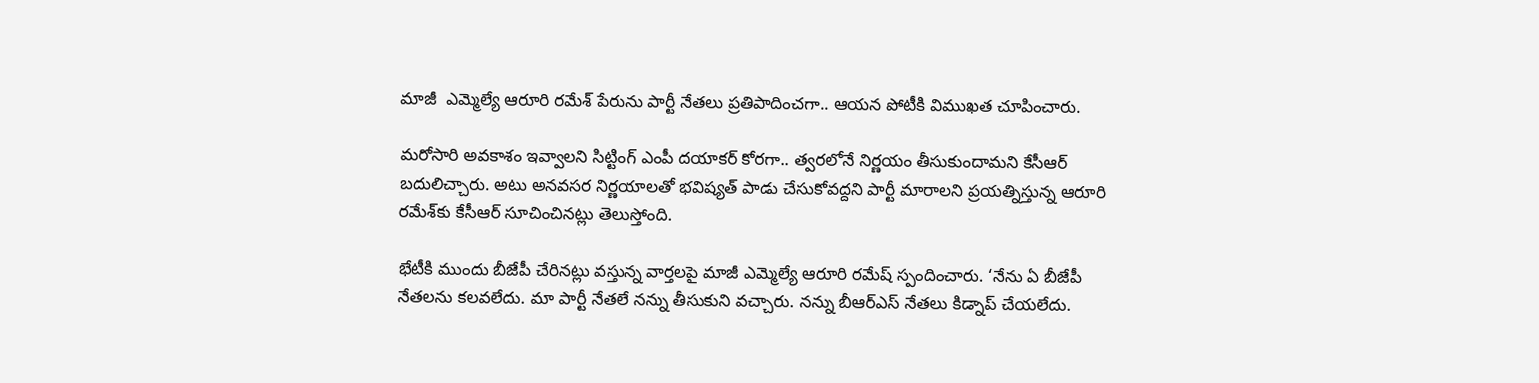మాజీ  ఎమ్మెల్యే ఆరూరి రమేశ్ పేరును పార్టీ నేతలు ప్రతిపాదించగా.. ఆయన పోటీకి విముఖత చూపించారు.

మరోసారి అవకాశం ఇవ్వాలని సిట్టింగ్ ఎంపీ దయాకర్ కోరగా.. త్వరలోనే నిర్ణయం తీసుకుందామని కేసీఆర్‌ బదులిచ్చారు. అటు అనవసర నిర్ణయాలతో భవిష్యత్ పాడు చేసుకోవద్దని పార్టీ మారాలని ప్రయత్నిస్తున్న ఆరూరి రమేశ్‌కు కేసీఆర్‌ సూచించినట్లు తెలుస్తోంది.

భేటీకి ముందు బీజేపీ చేరినట్లు వస్తున్న వార్తలపై మాజీ ఎమ్మెల్యే ఆరూరి రమేష్‌ స్పందించారు. ‘నేను ఏ బీజేపీ నేతలను కలవలేదు. మా పార్టీ నేతలే నన్ను తీసుకుని వచ్చారు. నన్ను బీఆర్ఎస్ నేతలు కిడ్నాప్ చేయలేదు.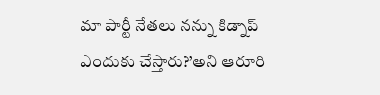మా పార్టీ నేతలు నన్ను కిడ్నాప్ ఎందుకు చేస్తారు?’అని ఆరూరి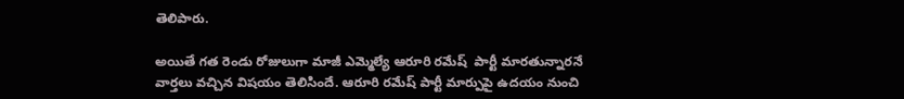తెలిపారు.

అయితే గత రెండు రోజులుగా మాజీ ఎమ్మెల్యే ఆరూరి రమేష్‌  పార్టీ మారతున్నారనే వార్తలు వచ్చిన విషయం తెలిసిందే. ఆరూరి రమేష్‌ పార్టీ మార్పుపై ఉదయం నుంచి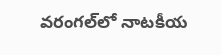వరంగల్‌లో నాటకీయ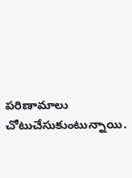పరిణామాలు చోటుచేసుకుంటున్నాయి.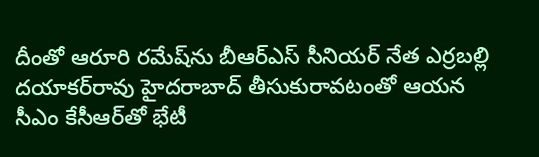దీంతో ఆరూరి రమేష్‌ను బీఆర్‌ఎస్‌ సీనియర్‌ నేత ఎర్రబల్లి దయాకర్‌రావు హైదరాబాద్ తీసుకురావటంతో ఆయన సీఎం కేసీఆర్‌తో భేటీ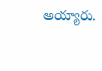అయ్యారు.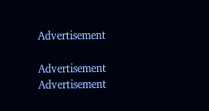Advertisement

Advertisement
Advertisement